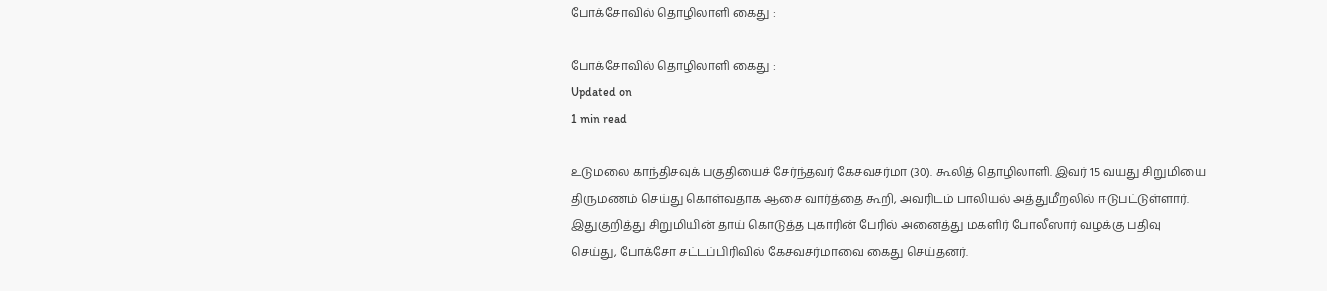போக்சோவில் தொழிலாளி கைது :

போக்சோவில் தொழிலாளி கைது :
Updated on
1 min read

உடுமலை காந்திசவுக் பகுதியைச் சேர்ந்தவர் கேசவசர்மா (30). கூலித் தொழிலாளி. இவர் 15 வயது சிறுமியை திருமணம் செய்து கொள்வதாக ஆசை வார்த்தை கூறி, அவரிடம் பாலியல் அத்துமீறலில் ஈடுபட்டுள்ளார். இதுகுறித்து சிறுமியின் தாய் கொடுத்த புகாரின் பேரில் அனைத்து மகளிர் போலீஸார் வழக்கு பதிவு செய்து, போக்சோ சட்டப்பிரிவில் கேசவசர்மாவை கைது செய்தனர்.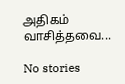அதிகம் வாசித்தவை...

No stories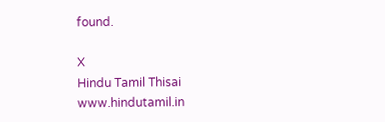found.

X
Hindu Tamil Thisai
www.hindutamil.in